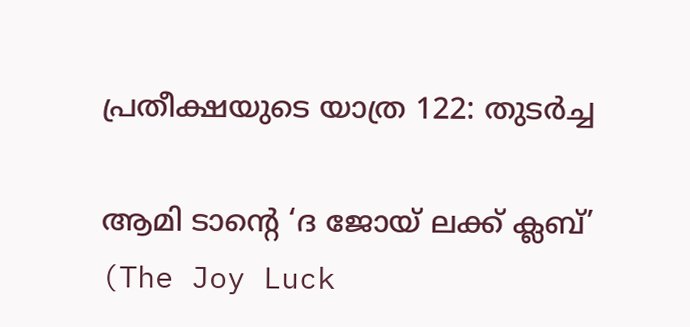പ്രതീക്ഷയുടെ യാത്ര 122: തുടര്‍ച്ച

ആമി ടാന്റെ ‘ദ ജോയ് ലക്ക് ക്ലബ്’ (The Joy Luck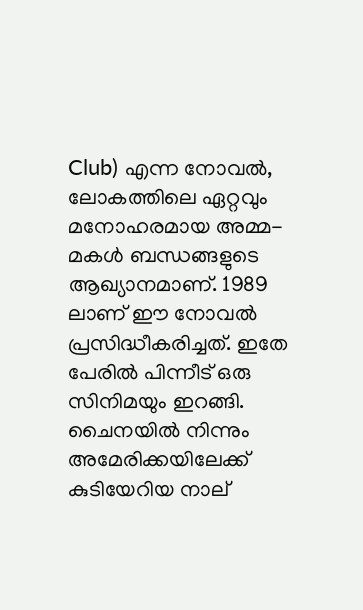Club) എന്ന നോവൽ, ലോകത്തിലെ ഏറ്റവും മനോഹരമായ അമ്മ-മകള്‍ ബന്ധങ്ങളുടെ ആഖ്യാനമാണ്. 1989 ലാണ് ഈ നോവല്‍ പ്രസിദ്ധീകരിച്ചത്. ഇതേ പേരില്‍ പിന്നീട് ഒരു സിനിമയും ഇറങ്ങി. ചൈനയില്‍ നിന്നും അമേരിക്കയിലേക്ക് കുടിയേറിയ നാല്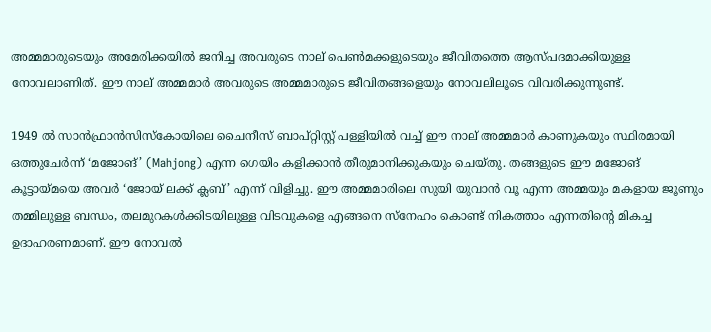അമ്മമാരുടെയും അമേരിക്കയിൽ ജനിച്ച അവരുടെ നാല് പെൺമക്കളുടെയും ജീവിതത്തെ ആസ്പദമാക്കിയുള്ള നോവലാണിത്‌. ഈ നാല് അമ്മമാര്‍ അവരുടെ അമ്മമാരുടെ ജീവിതങ്ങളെയും നോവലിലൂടെ വിവരിക്കുന്നുണ്ട്.

1949 ൽ സാൻഫ്രാൻസിസ്കോയിലെ ചൈനീസ് ബാപ്റ്റിസ്റ്റ് പള്ളിയിൽ വച്ച് ഈ നാല് അമ്മമാർ കാണുകയും സ്ഥിരമായി ഒത്തുചേർന്ന് ‘മജോങ്’ (Mahjong) എന്ന ഗെയിം കളിക്കാൻ തീരുമാനിക്കുകയും ചെയ്തു. തങ്ങളുടെ ഈ മജോങ് കൂട്ടായ്മയെ അവർ ‘ജോയ് ലക്ക് ക്ലബ്’ എന്ന് വിളിച്ചു. ഈ അമ്മമാരിലെ സുയി യുവാൻ വൂ എന്ന അമ്മയും മകളായ ജൂണും തമ്മിലുള്ള ബന്ധം, തലമുറകൾക്കിടയിലുള്ള വിടവുകളെ എങ്ങനെ സ്നേഹം കൊണ്ട് നികത്താം എന്നതിന്റെ മികച്ച ഉദാഹരണമാണ്. ഈ നോവൽ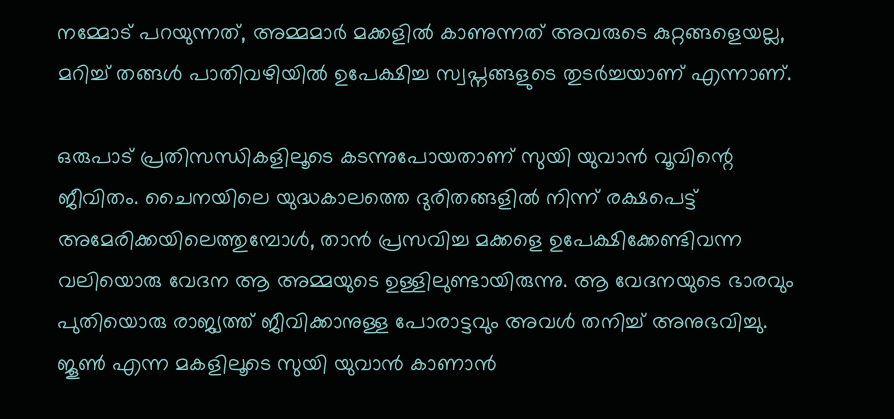നമ്മോട് പറയുന്നത്, അമ്മമാർ മക്കളിൽ കാണുന്നത് അവരുടെ കുറ്റങ്ങളെയല്ല, മറിച്ച് തങ്ങൾ പാതിവഴിയിൽ ഉപേക്ഷിച്ച സ്വപ്നങ്ങളുടെ തുടർച്ചയാണ് എന്നാണ്.

ഒരുപാട് പ്രതിസന്ധികളിലൂടെ കടന്നുപോയതാണ് സുയി യുവാൻ വൂവിന്റെ ജീവിതം. ചൈനയിലെ യുദ്ധകാലത്തെ ദുരിതങ്ങളിൽ നിന്ന് രക്ഷപെട്ട് അമേരിക്കയിലെത്തുമ്പോൾ, താൻ പ്രസവിച്ച മക്കളെ ഉപേക്ഷിക്കേണ്ടിവന്ന വലിയൊരു വേദന ആ അമ്മയുടെ ഉള്ളിലുണ്ടായിരുന്നു. ആ വേദനയുടെ ഭാരവും പുതിയൊരു രാജ്യത്ത് ജീവിക്കാനുള്ള പോരാട്ടവും അവൾ തനിച്ച് അനുഭവിച്ചു. ജൂണ്‍ എന്ന മകളിലൂടെ സുയി യുവാൻ കാണാൻ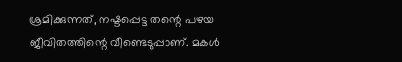ശ്രമിക്കുന്നത്, നഷ്ടപ്പെട്ട തന്റെ പഴയ ജീവിതത്തിന്റെ വീണ്ടെടുപ്പാണ്. മകൾ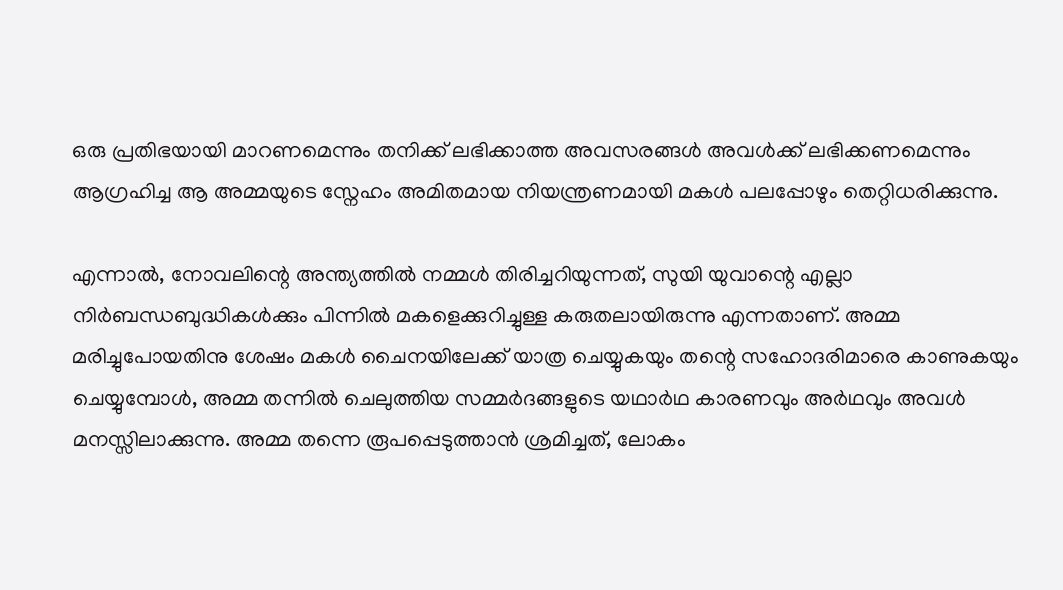ഒരു പ്രതിഭയായി മാറണമെന്നും തനിക്ക് ലഭിക്കാത്ത അവസരങ്ങൾ അവൾക്ക് ലഭിക്കണമെന്നും ആഗ്രഹിച്ച ആ അമ്മയുടെ സ്നേഹം അമിതമായ നിയന്ത്രണമായി മകള്‍ പലപ്പോഴും തെറ്റിധരിക്കുന്നു.

എന്നാൽ, നോവലിന്റെ അന്ത്യത്തിൽ നമ്മൾ തിരിച്ചറിയുന്നത്, സുയി യുവാന്റെ എല്ലാ നിർബന്ധബുദ്ധികൾക്കും പിന്നിൽ മകളെക്കുറിച്ചുള്ള കരുതലായിരുന്നു എന്നതാണ്. അമ്മ മരിച്ചുപോയതിനു ശേഷം മകൾ ചൈനയിലേക്ക് യാത്ര ചെയ്യുകയും തന്റെ സഹോദരിമാരെ കാണുകയും ചെയ്യുമ്പോൾ, അമ്മ തന്നിൽ ചെലുത്തിയ സമ്മർദങ്ങളുടെ യഥാർഥ കാരണവും അര്‍ഥവും അവൾ മനസ്സിലാക്കുന്നു. അമ്മ തന്നെ രൂപപ്പെടുത്താൻ ശ്രമിച്ചത്, ലോകം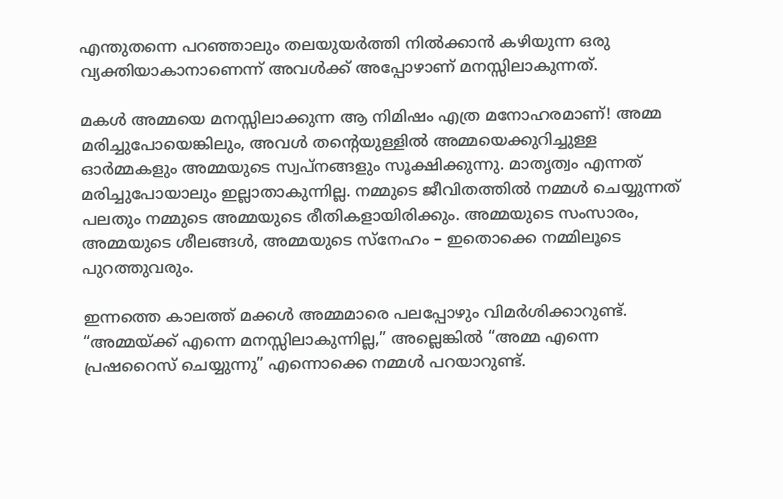എന്തുതന്നെ പറഞ്ഞാലും തലയുയർത്തി നിൽക്കാൻ കഴിയുന്ന ഒരു വ്യക്തിയാകാനാണെന്ന് അവള്‍ക്ക് അപ്പോഴാണ് മനസ്സിലാകുന്നത്.

മകള്‍ അമ്മയെ മനസ്സിലാക്കുന്ന ആ നിമിഷം എത്ര മനോഹരമാണ്! അമ്മ മരിച്ചുപോയെങ്കിലും, അവൾ തന്റെയുള്ളിൽ അമ്മയെക്കുറിച്ചുള്ള ഓർമ്മകളും അമ്മയുടെ സ്വപ്നങ്ങളും സൂക്ഷിക്കുന്നു. മാതൃത്വം എന്നത് മരിച്ചുപോയാലും ഇല്ലാതാകുന്നില്ല. നമ്മുടെ ജീവിതത്തില്‍ നമ്മൾ ചെയ്യുന്നത് പലതും നമ്മുടെ അമ്മയുടെ രീതികളായിരിക്കും. അമ്മയുടെ സംസാരം, അമ്മയുടെ ശീലങ്ങൾ, അമ്മയുടെ സ്നേഹം – ഇതൊക്കെ നമ്മിലൂടെ പുറത്തുവരും.

ഇന്നത്തെ കാലത്ത് മക്കൾ അമ്മമാരെ പലപ്പോഴും വിമർശിക്കാറുണ്ട്. “അമ്മയ്ക്ക് എന്നെ മനസ്സിലാകുന്നില്ല,” അല്ലെങ്കിൽ “അമ്മ എന്നെ പ്രഷറൈസ് ചെയ്യുന്നു” എന്നൊക്കെ നമ്മൾ പറയാറുണ്ട്.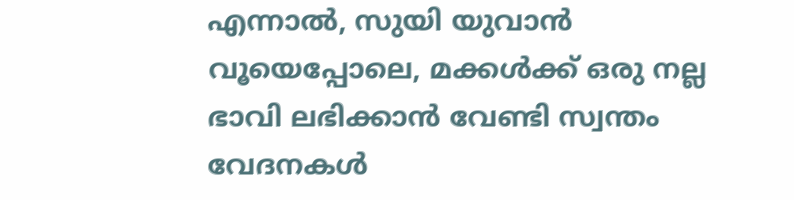എന്നാൽ, സുയി യുവാൻ വൂയെപ്പോലെ, മക്കൾക്ക് ഒരു നല്ല ഭാവി ലഭിക്കാൻ വേണ്ടി സ്വന്തം വേദനകൾ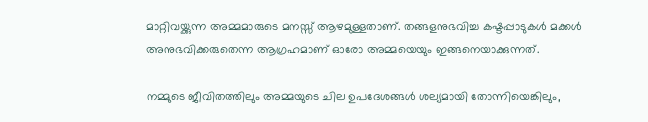മാറ്റിവയ്ക്കുന്ന അമ്മമാരുടെ മനസ്സ് ആഴമുള്ളതാണ്. തങ്ങളനുഭവിച്ച കഷ്ടപ്പാടുകൾ മക്കൾ അനുഭവിക്കരുതെന്ന ആഗ്രഹമാണ് ഓരോ അമ്മയെയും ഇങ്ങനെയാക്കുന്നത്.

നമ്മുടെ ജീവിതത്തിലും അമ്മയുടെ ചില ഉപദേശങ്ങൾ ശല്യമായി തോന്നിയെങ്കിലും,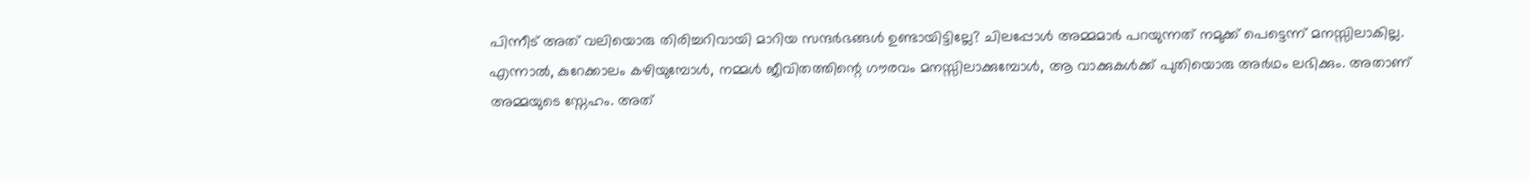പിന്നീട് അത് വലിയൊരു തിരിച്ചറിവായി മാറിയ സന്ദർഭങ്ങൾ ഉണ്ടായിട്ടില്ലേ? ചിലപ്പോൾ അമ്മമാർ പറയുന്നത് നമുക്ക് പെട്ടെന്ന് മനസ്സിലാകില്ല. എന്നാൽ, കുറേക്കാലം കഴിയുമ്പോൾ, നമ്മൾ ജീവിതത്തിന്റെ ഗൗരവം മനസ്സിലാക്കുമ്പോൾ, ആ വാക്കുകള്‍ക്ക് പുതിയൊരു അർഥം ലഭിക്കും. അതാണ് അമ്മയുടെ സ്നേഹം. അത്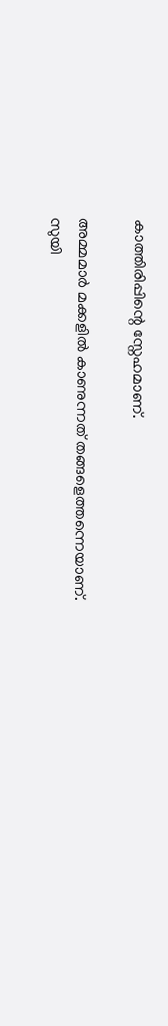കാത്തിരിപ്പിന്റെ സ്നേഹമാണ്.

അമ്മമാർ മക്കളിൽ കാണുന്നത് തങ്ങളെത്തന്നെയാണ്. സുയി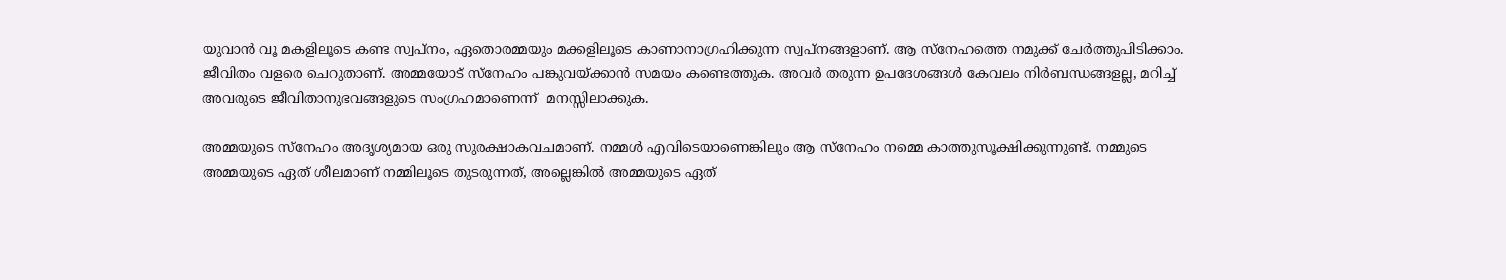യുവാൻ വൂ മകളിലൂടെ കണ്ട സ്വപ്നം, ഏതൊരമ്മയും മക്കളിലൂടെ കാണാനാഗ്രഹിക്കുന്ന സ്വപ്നങ്ങളാണ്. ആ സ്നേഹത്തെ നമുക്ക് ചേർത്തുപിടിക്കാം. ജീവിതം വളരെ ചെറുതാണ്. അമ്മയോട് സ്നേഹം പങ്കുവയ്ക്കാൻ സമയം കണ്ടെത്തുക. അവർ തരുന്ന ഉപദേശങ്ങൾ കേവലം നിർബന്ധങ്ങളല്ല, മറിച്ച് അവരുടെ ജീവിതാനുഭവങ്ങളുടെ സംഗ്രഹമാണെന്ന്  മനസ്സിലാക്കുക.

അമ്മയുടെ സ്നേഹം അദൃശ്യമായ ഒരു സുരക്ഷാകവചമാണ്. നമ്മൾ എവിടെയാണെങ്കിലും ആ സ്നേഹം നമ്മെ കാത്തുസൂക്ഷിക്കുന്നുണ്ട്. നമ്മുടെ അമ്മയുടെ ഏത് ശീലമാണ് നമ്മിലൂടെ തുടരുന്നത്, അല്ലെങ്കിൽ അമ്മയുടെ ഏത്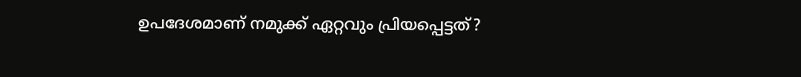ഉപദേശമാണ് നമുക്ക് ഏറ്റവും പ്രിയപ്പെട്ടത്?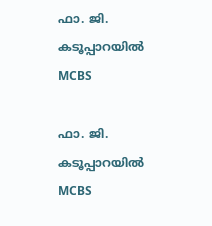ഫാ. ജി. കടൂപ്പാറയിൽ MCBS

ഫാ. ജി. കടൂപ്പാറയിൽ MCBS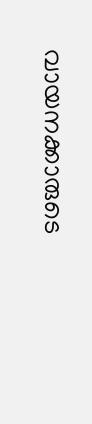വായനക്കാരുടെ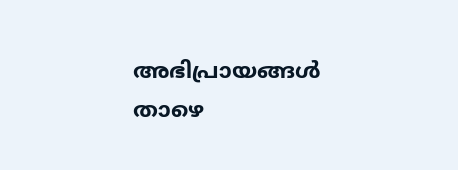അഭിപ്രായങ്ങൾ താഴെ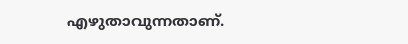എഴുതാവുന്നതാണ്.